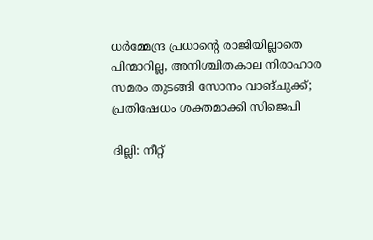ധര്‍മ്മേന്ദ്ര പ്രധാന്റെ രാജിയില്ലാതെ പിന്മാറില്ല, അനിശ്ചിതകാല നിരാഹാര സമരം തുടങ്ങി സോനം വാങ്ചുക്ക്; പ്രതിഷേധം ശക്തമാക്കി സിജെപി

ദില്ലി: നീറ്റ്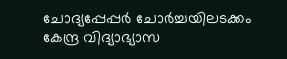ചോദ്യപ്പേപ്പര്‍ ചോര്‍ച്ചയിലടക്കം കേന്ദ്ര വിദ്യാഭ്യാസ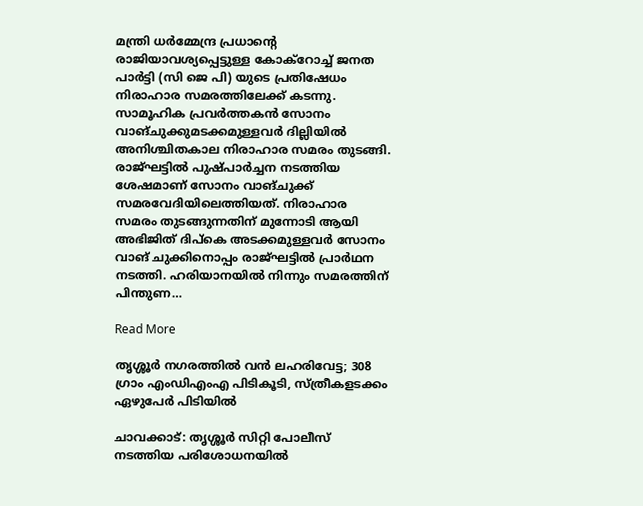മന്ത്രി ധര്‍മ്മേന്ദ്ര പ്രധാന്റെ രാജിയാവശ്യപ്പെട്ടുള്ള കോക്‌റോച്ച് ജനത പാര്‍ട്ടി (സി ജെ പി) യുടെ പ്രതിഷേധം നിരാഹാര സമരത്തിലേക്ക് കടന്നു. സാമൂഹിക പ്രവര്‍ത്തകന്‍ സോനം വാങ്ചുക്കുമടക്കമുള്ളവര്‍ ദില്ലിയില്‍ അനിശ്ചിതകാല നിരാഹാര സമരം തുടങ്ങി. രാജ്ഘട്ടില്‍ പുഷ്പാര്‍ച്ചന നടത്തിയ ശേഷമാണ് സോനം വാങ്ചുക്ക് സമരവേദിയിലെത്തിയത്. നിരാഹാര സമരം തുടങ്ങുന്നതിന് മുന്നോടി ആയി അഭിജിത് ദിപ്‌കെ അടക്കമുള്ളവര്‍ സോനം വാങ് ചുക്കിനൊപ്പം രാജ്ഘട്ടില്‍ പ്രാര്‍ഥന നടത്തി. ഹരിയാനയില്‍ നിന്നും സമരത്തിന് പിന്തുണ…

Read More

തൃശ്ശൂര്‍ നഗരത്തില്‍ വന്‍ ലഹരിവേട്ട; 308 ഗ്രാം എംഡിഎംഎ പിടികൂടി, സ്ത്രീകളടക്കം ഏഴുപേര്‍ പിടിയില്‍

ചാവക്കാട്: തൃശ്ശൂര്‍ സിറ്റി പോലീസ് നടത്തിയ പരിശോധനയില്‍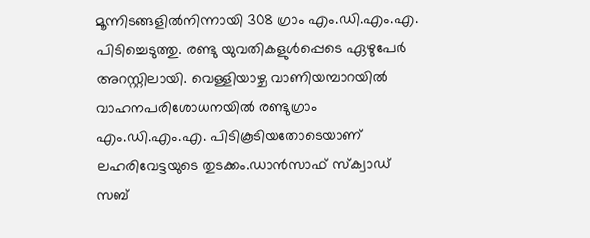മൂന്നിടങ്ങളില്‍നിന്നായി 308 ഗ്രാം എം.ഡി.എം.എ. പിടിച്ചെടുത്തു. രണ്ടു യുവതികളുള്‍പ്പെടെ ഏഴുപേര്‍ അറസ്റ്റിലായി. വെള്ളിയാഴ്ച വാണിയമ്പാറയില്‍ വാഹനപരിശോധനയില്‍ രണ്ടുഗ്രാം എം.ഡി.എം.എ. പിടികൂടിയതോടെയാണ് ലഹരിവേട്ടയുടെ തുടക്കം.ഡാന്‍സാഫ് സ്‌ക്വാഡ് സബ്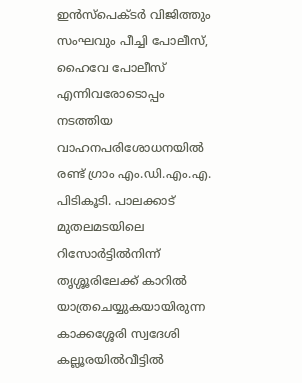ഇന്‍സ്പെക്ടര്‍ വിജിത്തും സംഘവും പീച്ചി പോലീസ്, ഹൈവേ പോലീസ് എന്നിവരോടൊപ്പം നടത്തിയ വാഹനപരിശോധനയില്‍ രണ്ട് ഗ്രാം എം.ഡി.എം.എ. പിടികൂടി. പാലക്കാട് മുതലമടയിലെ റിസോര്‍ട്ടില്‍നിന്ന് തൃശ്ശൂരിലേക്ക് കാറില്‍ യാത്രചെയ്യുകയായിരുന്ന കാക്കശ്ശേരി സ്വദേശി കല്ലൂരയില്‍വീട്ടില്‍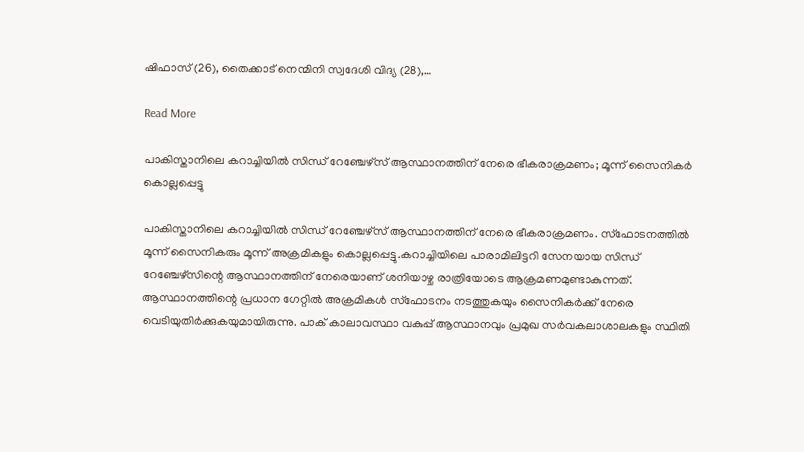ഷിഫാസ് (26), തൈക്കാട് നെന്മിനി സ്വദേശി വിദ്യ (28),…

Read More

പാകിസ്താനിലെ കറാച്ചിയില്‍ സിന്ധ് റേഞ്ചേഴ്സ് ആസ്ഥാനത്തിന് നേരെ ഭീകരാക്രമണം; മൂന്ന് സൈനികര്‍ കൊല്ലപ്പെട്ടു

പാകിസ്താനിലെ കറാച്ചിയില്‍ സിന്ധ് റേഞ്ചേഴ്സ് ആസ്ഥാനത്തിന് നേരെ ഭീകരാക്രമണം. സ്ഫോടനത്തില്‍ മൂന്ന് സൈനികരും മൂന്ന് അക്രമികളും കൊല്ലപ്പെട്ടു.കറാച്ചിയിലെ പാരാമിലിട്ടറി സേനയായ സിന്ധ് റേഞ്ചേഴ്സിന്റെ ആസ്ഥാനത്തിന് നേരെയാണ് ശനിയാഴ്ച രാത്രിയോടെ ആക്രമണമുണ്ടാകുന്നത്. ആസ്ഥാനത്തിന്റെ പ്രധാന ഗേറ്റില്‍ അക്രമികള്‍ സ്ഫോടനം നടത്തുകയും സൈനികര്‍ക്ക് നേരെ വെടിയുതിര്‍ക്കുകയുമായിരുന്നു. പാക് കാലാവസ്ഥാ വകുപ്പ് ആസ്ഥാനവും പ്രമുഖ സര്‍വകലാശാലകളും സ്ഥിതി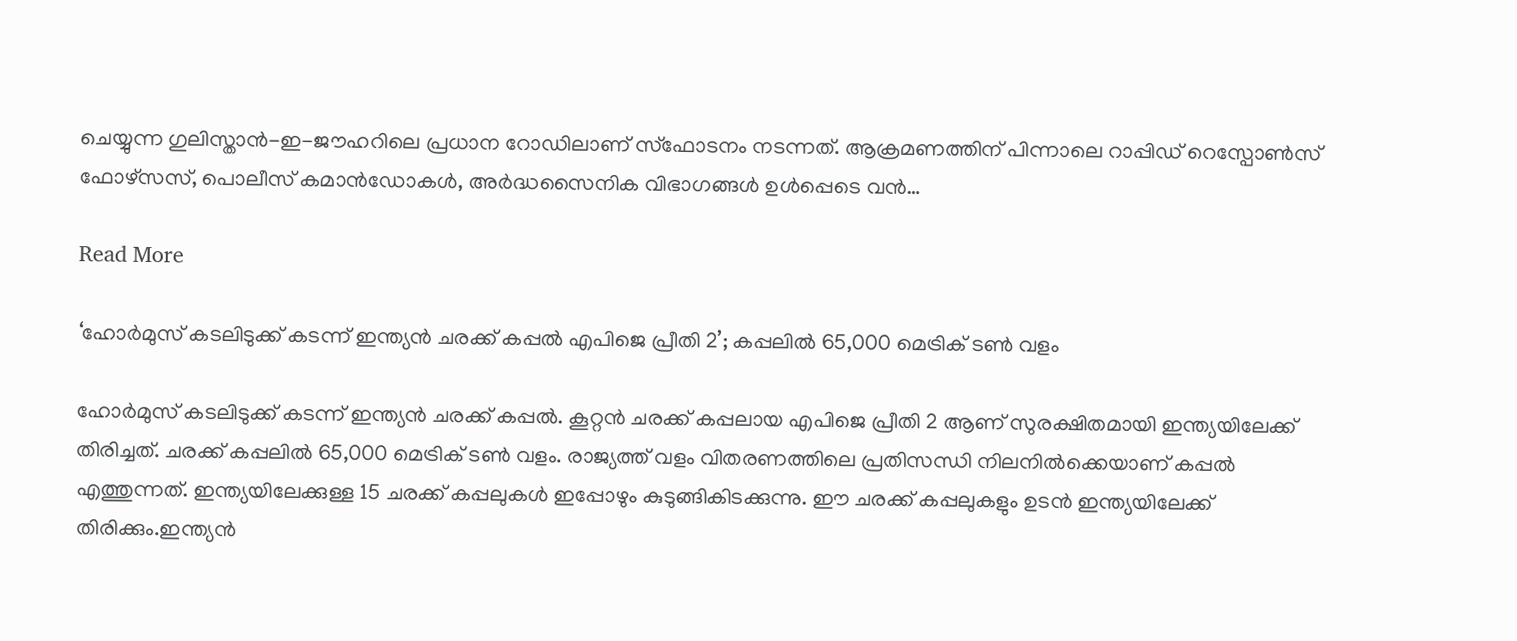ചെയ്യുന്ന ഗുലിസ്താന്‍-ഇ-ജൗഹറിലെ പ്രധാന റോഡിലാണ് സ്ഫോടനം നടന്നത്. ആക്രമണത്തിന് പിന്നാലെ റാപ്പിഡ് റെസ്പോണ്‍സ് ഫോഴ്സസ്, പൊലീസ് കമാന്‍ഡോകള്‍, അര്‍ദ്ധസൈനിക വിഭാഗങ്ങള്‍ ഉള്‍പ്പെടെ വന്‍…

Read More

‘ഹോര്‍മുസ് കടലിടുക്ക് കടന്ന് ഇന്ത്യന്‍ ചരക്ക് കപ്പല്‍ എപിജെ പ്രീതി 2’; കപ്പലില്‍ 65,000 മെട്രിക് ടണ്‍ വളം

ഹോര്‍മുസ് കടലിടുക്ക് കടന്ന് ഇന്ത്യന്‍ ചരക്ക് കപ്പല്‍. കൂറ്റന്‍ ചരക്ക് കപ്പലായ എപിജെ പ്രീതി 2 ആണ് സുരക്ഷിതമായി ഇന്ത്യയിലേക്ക് തിരിച്ചത്. ചരക്ക് കപ്പലില്‍ 65,000 മെട്രിക് ടണ്‍ വളം. രാജ്യത്ത് വളം വിതരണത്തിലെ പ്രതിസന്ധി നിലനില്‍ക്കെയാണ് കപ്പല്‍ എത്തുന്നത്. ഇന്ത്യയിലേക്കുള്ള 15 ചരക്ക് കപ്പലുകള്‍ ഇപ്പോഴും കുടുങ്ങികിടക്കുന്നു. ഈ ചരക്ക് കപ്പലുകളും ഉടന്‍ ഇന്ത്യയിലേക്ക് തിരിക്കും.ഇന്ത്യന്‍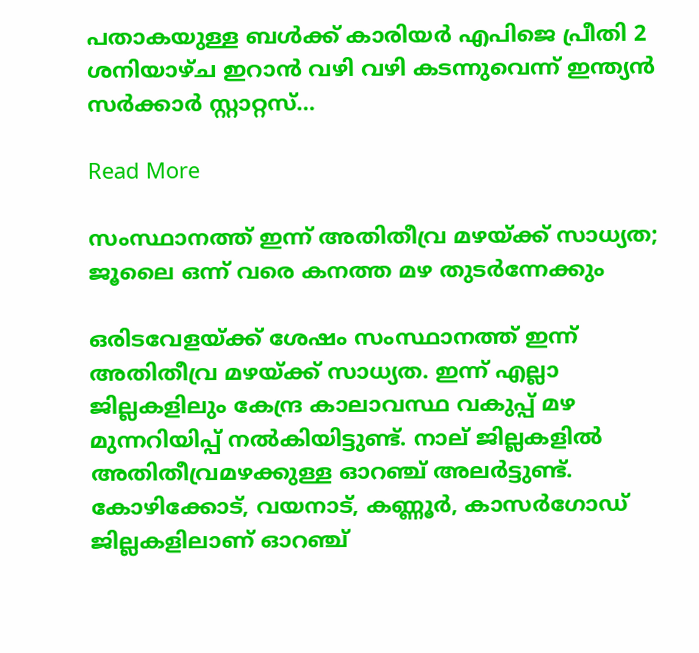പതാകയുള്ള ബള്‍ക്ക് കാരിയര്‍ എപിജെ പ്രീതി 2 ശനിയാഴ്ച ഇറാന്‍ വഴി വഴി കടന്നുവെന്ന് ഇന്ത്യന്‍ സര്‍ക്കാര്‍ സ്റ്റാറ്റസ്…

Read More

സംസ്ഥാനത്ത് ഇന്ന് അതിതീവ്ര മഴയ്ക്ക് സാധ്യത; ജൂലൈ ഒന്ന് വരെ കനത്ത മഴ തുടര്‍ന്നേക്കും

ഒരിടവേളയ്ക്ക് ശേഷം സംസ്ഥാനത്ത് ഇന്ന് അതിതീവ്ര മഴയ്ക്ക് സാധ്യത. ഇന്ന് എല്ലാ ജില്ലകളിലും കേന്ദ്ര കാലാവസ്ഥ വകുപ്പ് മഴ മുന്നറിയിപ്പ് നല്‍കിയിട്ടുണ്ട്. നാല് ജില്ലകളില്‍ അതിതീവ്രമഴക്കുള്ള ഓറഞ്ച് അലര്‍ട്ടുണ്ട്. കോഴിക്കോട്, വയനാട്, കണ്ണൂര്‍, കാസര്‍ഗോഡ് ജില്ലകളിലാണ് ഓറഞ്ച്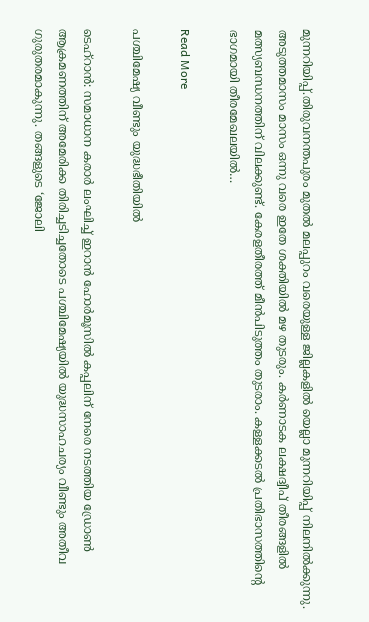മുന്നറിയിപ്പ്.തിരുവനന്തപുരം മുതല്‍ മലപ്പുറം വരെയുള്ള ജില്ലകളില്‍ യെല്ലാ മുന്നറിയിപ്പ് നിലനില്‍ക്കുന്നു. അടുത്തമാസം മാസം ഒന്നു വരെ ഇതേ ശക്തിയില്‍ മഴ തുടരും. കര്‍ണാടക ലക്ഷദ്വീപ് തീരങ്ങളില്‍ മത്സ്യബന്ധനത്തിന് വിലക്കുണ്ട്. കേരളതീരത്ത് മീന്‍പിടുത്തം തുടരാം. കള്ളക്കടല്‍ പ്രതിഭാസത്തിന്റെ ഭാഗമായി തീരമേഖലയില്‍…

Read More

പശ്ചിമേഷ്യ വീണ്ടും യുദ്ധഭീതിയില്‍

ടെഹ്റാന്‍: സമാധാന കരാര്‍ ലംഘിച്ച് ഇറാന്‍ ഹോര്‍മൂസില്‍ കപ്പലിന് നേരെ നടത്തിയ ഡ്രോണ്‍ ആക്രമണത്തിന് അമേരിക്ക തിരിച്ചടിച്ചതോടെ പശ്ചിമേഷ്യയില്‍ യുദ്ധസാഹചര്യം വീണ്ടും അതീവ ഗുരുതരമാകുന്നു. തങ്ങളുടെ ‘ജോലി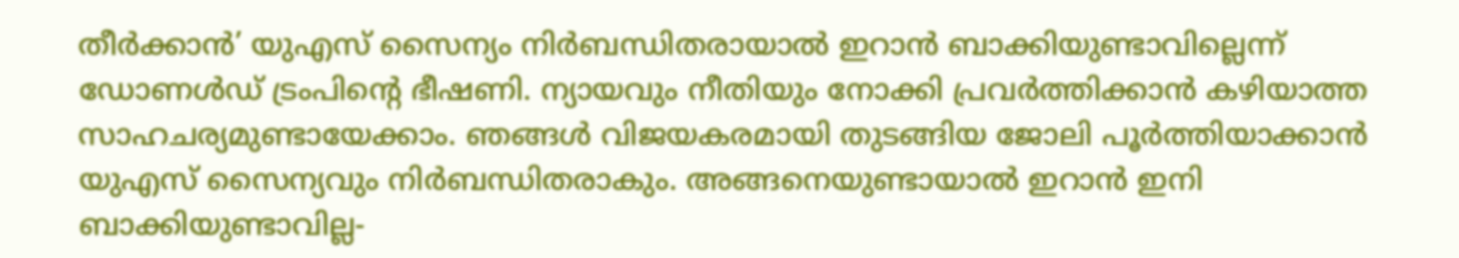തീര്‍ക്കാന്‍’ യുഎസ് സൈന്യം നിര്‍ബന്ധിതരായാല്‍ ഇറാന്‍ ബാക്കിയുണ്ടാവില്ലെന്ന് ഡോണള്‍ഡ് ട്രംപിന്റെ ഭീഷണി. ന്യായവും നീതിയും നോക്കി പ്രവര്‍ത്തിക്കാന്‍ കഴിയാത്ത സാഹചര്യമുണ്ടായേക്കാം. ഞങ്ങള്‍ വിജയകരമായി തുടങ്ങിയ ജോലി പൂര്‍ത്തിയാക്കാന്‍ യുഎസ് സൈന്യവും നിര്‍ബന്ധിതരാകും. അങ്ങനെയുണ്ടായാല്‍ ഇറാന്‍ ഇനി ബാക്കിയുണ്ടാവില്ല-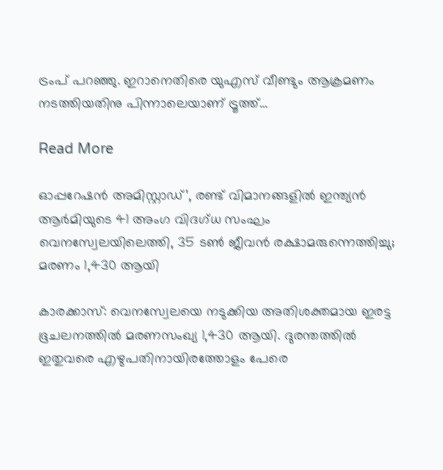ട്രംപ് പറഞ്ഞു. ഇറാനെതിരെ യുഎസ് വീണ്ടും ആക്രമണം നടത്തിയതിനു പിന്നാലെയാണ് ട്രൂത്ത്…

Read More

ഓപ്പറേഷന്‍ അമിസ്റ്റാഡ്’, രണ്ട് വിമാനങ്ങളില്‍ ഇന്ത്യന്‍ ആര്‍മിയുടെ 41 അംഗ വിദഗ്ധ സംഘം വെനസ്വേലയിലെത്തി, 35 ടണ്‍ ജീവന്‍ രക്ഷാമരുന്നെത്തിച്ചു; മരണം 1,430 ആയി

കാരക്കാസ്: വെനസ്വേലയെ നടുക്കിയ അതിശക്തമായ ഇരട്ട ഭൂചലനത്തില്‍ മരണസംഖ്യ 1,430 ആയി. ദുരന്തത്തില്‍ ഇതുവരെ എഴുപതിനായിരത്തോളം പേരെ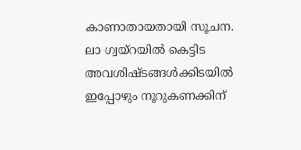കാണാതായതായി സൂചന. ലാ ഗ്വയ്‌റയില്‍ കെട്ടിട അവശിഷ്ടങ്ങള്‍ക്കിടയില്‍ ഇപ്പോഴും നൂറുകണക്കിന്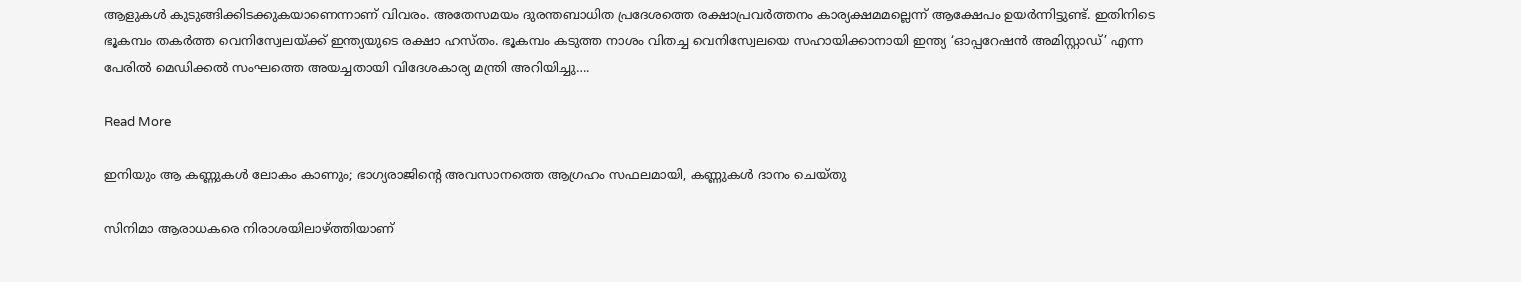ആളുകള്‍ കുടുങ്ങിക്കിടക്കുകയാണെന്നാണ് വിവരം. അതേസമയം ദുരന്തബാധിത പ്രദേശത്തെ രക്ഷാപ്രവര്‍ത്തനം കാര്യക്ഷമമല്ലെന്ന് ആക്ഷേപം ഉയര്‍ന്നിട്ടുണ്ട്. ഇതിനിടെ ഭൂകമ്പം തകര്‍ത്ത വെനിസ്വേലയ്ക്ക് ഇന്ത്യയുടെ രക്ഷാ ഹസ്തം. ഭൂകമ്പം കടുത്ത നാശം വിതച്ച വെനിസ്വേലയെ സഹായിക്കാനായി ഇന്ത്യ ‘ഓപ്പറേഷന്‍ അമിസ്റ്റാഡ്’ എന്ന പേരില്‍ മെഡിക്കല്‍ സംഘത്തെ അയച്ചതായി വിദേശകാര്യ മന്ത്രി അറിയിച്ചു….

Read More

ഇനിയും ആ കണ്ണുകള്‍ ലോകം കാണും; ഭാഗ്യരാജിന്റെ അവസാനത്തെ ആഗ്രഹം സഫലമായി, കണ്ണുകള്‍ ദാനം ചെയ്തു

സിനിമാ ആരാധകരെ നിരാശയിലാഴ്ത്തിയാണ്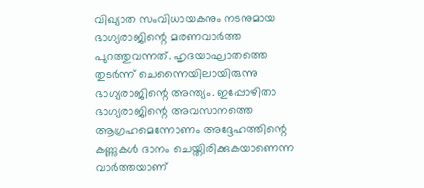വിഖ്യാത സംവിധായകനും നടനുമായ ഭാഗ്യരാജിന്റെ മരണവാര്‍ത്ത പുറത്തുവന്നത്. ഹൃദയാഘാതത്തെ തുടര്‍ന്ന് ചെന്നൈയിലായിരുന്നു ഭാഗ്യരാജിന്റെ അന്ത്യം. ഇപ്പോഴിതാ ഭാഗ്യരാജിന്റെ അവസാനത്തെ ആഗ്രഹമെന്നോണം അദ്ദേഹത്തിന്റെ കണ്ണുകള്‍ ദാനം ചെയ്തിരിക്കുകയാണെന്ന വാര്‍ത്തയാണ്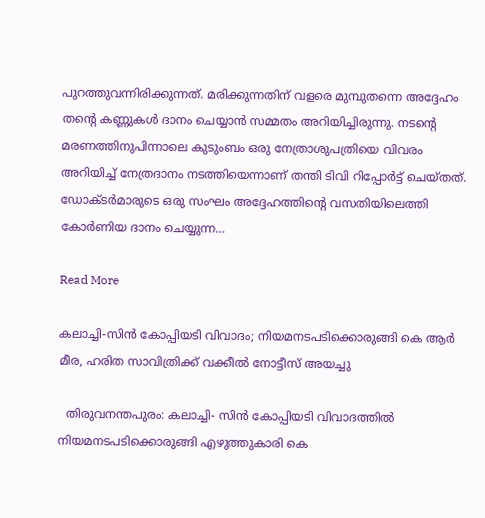പുറത്തുവന്നിരിക്കുന്നത്. മരിക്കുന്നതിന് വളരെ മുമ്പുതന്നെ അദ്ദേഹം തന്റെ കണ്ണുകള്‍ ദാനം ചെയ്യാന്‍ സമ്മതം അറിയിച്ചിരുന്നു. നടന്റെ മരണത്തിനുപിന്നാലെ കുടുംബം ഒരു നേത്രാശുപത്രിയെ വിവരം അറിയിച്ച് നേത്രദാനം നടത്തിയെന്നാണ് തന്തി ടിവി റിപ്പോര്‍ട്ട് ചെയ്തത്. ഡോക്ടര്‍മാരുടെ ഒരു സംഘം അദ്ദേഹത്തിന്റെ വസതിയിലെത്തി കോര്‍ണിയ ദാനം ചെയ്യുന്ന…

Read More

കലാച്ചി-സിന്‍ കോപ്പിയടി വിവാദം; നിയമനടപടിക്കൊരുങ്ങി കെ ആര്‍ മീര, ഹരിത സാവിത്രിക്ക് വക്കീല്‍ നോട്ടീസ് അയച്ചു

  തിരുവനന്തപുരം: കലാച്ചി- സിന്‍ കോപ്പിയടി വിവാദത്തില്‍ നിയമനടപടിക്കൊരുങ്ങി എഴുത്തുകാരി കെ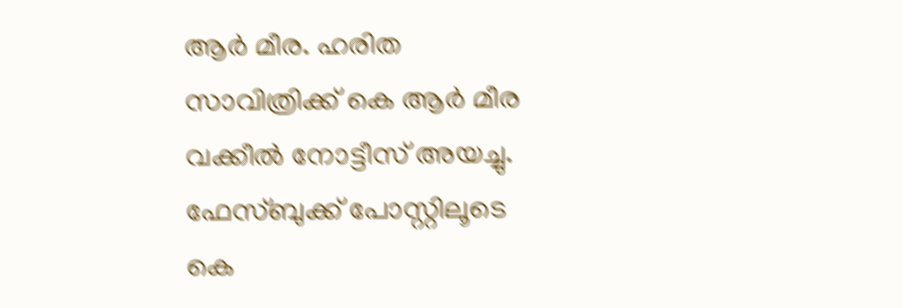ആര്‍ മീര. ഹരിത സാവിത്രിക്ക് കെ ആര്‍ മീര വക്കീല്‍ നോട്ടീസ് അയച്ചു. ഫേസ്ബുക്ക് പോസ്റ്റിലൂടെ കെ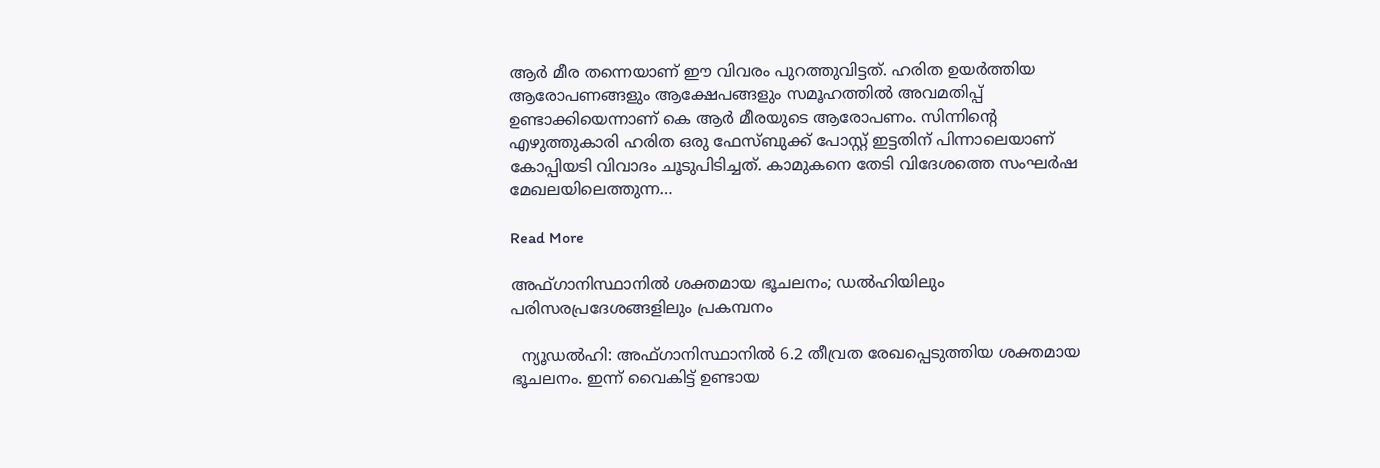ആര്‍ മീര തന്നെയാണ് ഈ വിവരം പുറത്തുവിട്ടത്. ഹരിത ഉയര്‍ത്തിയ ആരോപണങ്ങളും ആക്ഷേപങ്ങളും സമൂഹത്തില്‍ അവമതിപ്പ് ഉണ്ടാക്കിയെന്നാണ് കെ ആര്‍ മീരയുടെ ആരോപണം. സിന്നിന്റെ എഴുത്തുകാരി ഹരിത ഒരു ഫേസ്ബുക്ക് പോസ്റ്റ് ഇട്ടതിന് പിന്നാലെയാണ് കോപ്പിയടി വിവാദം ചൂടുപിടിച്ചത്. കാമുകനെ തേടി വിദേശത്തെ സംഘര്‍ഷ മേഖലയിലെത്തുന്ന…

Read More

അഫ്ഗാനിസ്ഥാനില്‍ ശക്തമായ ഭൂചലനം; ഡല്‍ഹിയിലും പരിസരപ്രദേശങ്ങളിലും പ്രകമ്പനം

  ന്യൂഡല്‍ഹി: അഫ്ഗാനിസ്ഥാനില്‍ 6.2 തീവ്രത രേഖപ്പെടുത്തിയ ശക്തമായ ഭൂചലനം. ഇന്ന് വൈകിട്ട് ഉണ്ടായ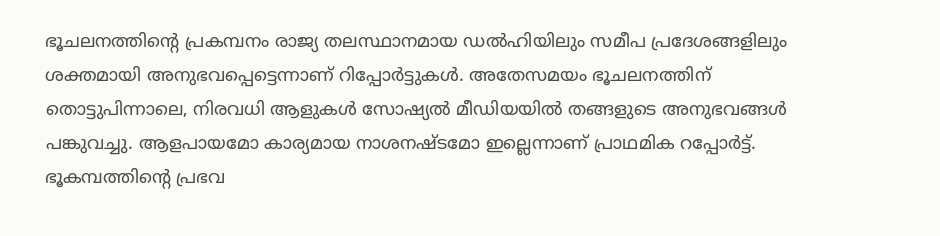ഭൂചലനത്തിന്റെ പ്രകമ്പനം രാജ്യ തലസ്ഥാനമായ ഡല്‍ഹിയിലും സമീപ പ്രദേശങ്ങളിലും ശക്തമായി അനുഭവപ്പെട്ടെന്നാണ് റിപ്പോര്‍ട്ടുകള്‍. അതേസമയം ഭൂചലനത്തിന് തൊട്ടുപിന്നാലെ, നിരവധി ആളുകള്‍ സോഷ്യല്‍ മീഡിയയില്‍ തങ്ങളുടെ അനുഭവങ്ങള്‍ പങ്കുവച്ചു. ആളപായമോ കാര്യമായ നാശനഷ്ടമോ ഇല്ലെന്നാണ് പ്രാഥമിക റപ്പോര്‍ട്ട്. ഭൂകമ്പത്തിന്റെ പ്രഭവ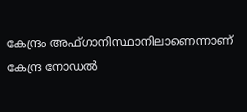കേന്ദ്രം അഫ്ഗാനിസ്ഥാനിലാണെന്നാണ് കേന്ദ്ര നോഡല്‍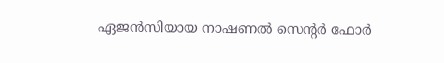ഏജന്‍സിയായ നാഷണല്‍ സെന്റര്‍ ഫോര്‍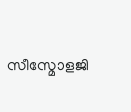സീസ്മോളജി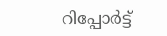റിപ്പോര്‍ട്ട്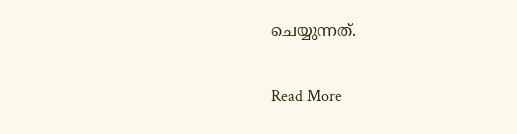ചെയ്യുന്നത്.

Read More